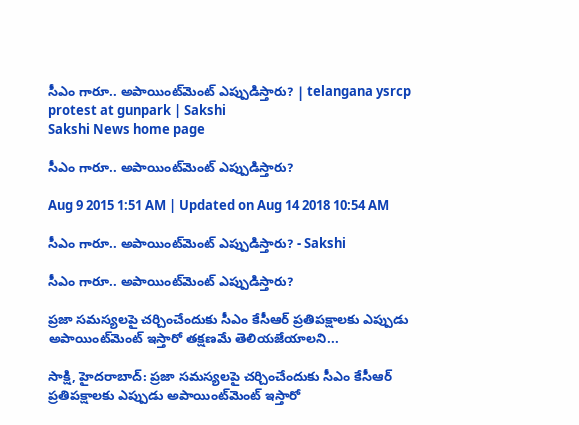సీఎం గారూ.. అపాయింట్‌మెంట్ ఎప్పుడిస్తారు? | telangana ysrcp protest at gunpark | Sakshi
Sakshi News home page

సీఎం గారూ.. అపాయింట్‌మెంట్ ఎప్పుడిస్తారు?

Aug 9 2015 1:51 AM | Updated on Aug 14 2018 10:54 AM

సీఎం గారూ.. అపాయింట్‌మెంట్ ఎప్పుడిస్తారు? - Sakshi

సీఎం గారూ.. అపాయింట్‌మెంట్ ఎప్పుడిస్తారు?

ప్రజా సమస్యలపై చర్చించేందుకు సీఎం కేసీఆర్ ప్రతిపక్షాలకు ఎప్పుడు అపాయింట్‌మెంట్ ఇస్తారో తక్షణమే తెలియజేయాలని...

సాక్షి, హైదరాబాద్: ప్రజా సమస్యలపై చర్చించేందుకు సీఎం కేసీఆర్ ప్రతిపక్షాలకు ఎప్పుడు అపాయింట్‌మెంట్ ఇస్తారో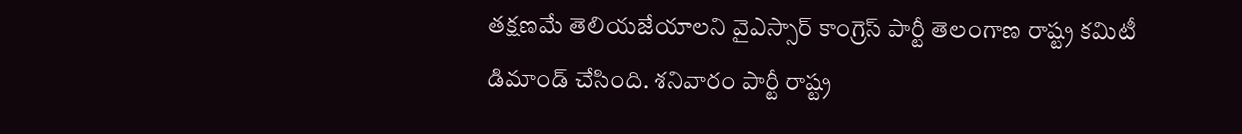తక్షణమే తెలియజేయాలని వైఎస్సార్ కాంగ్రెస్ పార్టీ తెలంగాణ రాష్ట్ర కమిటీ డిమాండ్ చేసింది. శనివారం పార్టీ రాష్ట్ర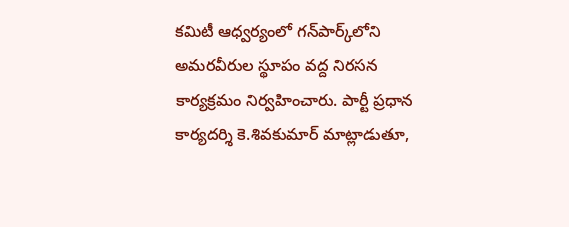కమిటీ ఆధ్వర్యంలో గన్‌పార్క్‌లోని అమరవీరుల స్థూపం వద్ద నిరసన కార్యక్రమం నిర్వహించారు. పార్టీ ప్రధాన కార్యదర్శి కె.శివకుమార్ మాట్లాడుతూ,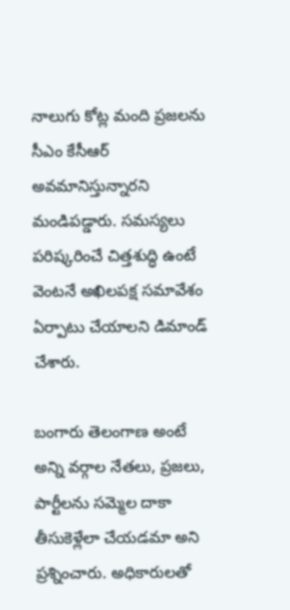నాలుగు కోట్ల మంది ప్రజలను సీఎం కేసీఆర్ అవమానిస్తున్నారని మండిపడ్డారు. సమస్యలు పరిష్కరించే చిత్తశుద్ధి ఉంటే వెంటనే అఖిలపక్ష సమావేశం ఏర్పాటు చేయాలని డిమాండ్ చేశారు.

బంగారు తెలంగాణ అంటే అన్ని వర్గాల నేతలు, ప్రజలు, పార్టీలను సమ్మెల దాకా తీసుకెళ్లేలా చేయడమా అని ప్రశ్నించారు. అధికారులతో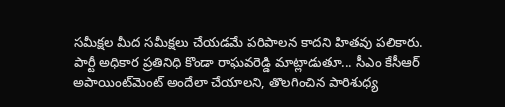సమీక్షల మీద సమీక్షలు చేయడమే పరిపాలన కాదని హితవు పలికారు. పార్టీ అధికార ప్రతినిధి కొండా రాఘవరెడ్డి మాట్లాడుతూ... సీఎం కేసీఆర్ అపాయింట్‌మెంట్ అందేలా చేయాలని, తొలగించిన పారిశుధ్య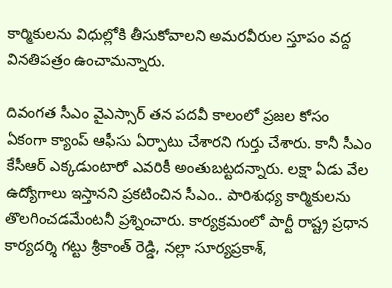కార్మికులను విధుల్లోకి తీసుకోవాలని అమరవీరుల స్తూపం వద్ద వినతిపత్రం ఉంచామన్నారు.

దివంగత సీఎం వైఎస్సార్ తన పదవీ కాలంలో ప్రజల కోసం ఏకంగా క్యాంప్ ఆఫీసు ఏర్పాటు చేశారని గుర్తు చేశారు. కానీ సీఎం కేసీఆర్ ఎక్కడుంటారో ఎవరికీ అంతుబట్టదన్నారు. లక్షా ఏడు వేల ఉద్యోగాలు ఇస్తానని ప్రకటించిన సీఎం.. పారిశుధ్య కార్మికులను తొలగించడమేంటనీ ప్రశ్నించారు. కార్యక్రమంలో పార్టీ రాష్ట్ర ప్రధాన కార్యదర్శి గట్టు శ్రీకాంత్ రెడ్డి, నల్లా సూర్యప్రకాశ్,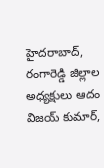హైదరాబాద్, రంగారెడ్డి జిల్లాల అధ్యక్షులు ఆదం విజయ్ కుమార్,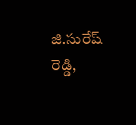జి.సురేష్ రెడ్డి,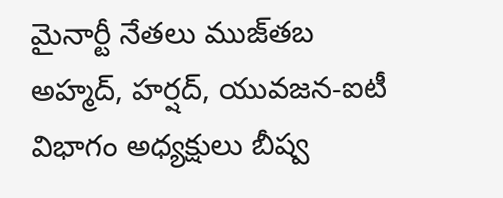మైనార్టీ నేతలు ముజ్‌తబ అహ్మద్, హర్షద్, యువజన-ఐటీ విభాగం అధ్యక్షులు బీష్వ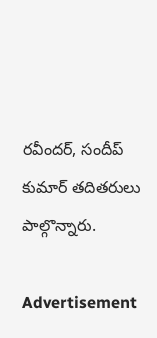రవీందర్, సందీప్ కుమార్ తదితరులు పాల్గొన్నారు.

Advertisement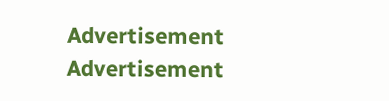Advertisement
Advertisement